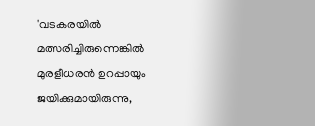'വടകരയിൽ മത്സരിച്ചിരുന്നെങ്കിൽ മുരളീധരൻ ഉറപ്പായും ജയിക്കുമായിരുന്നു,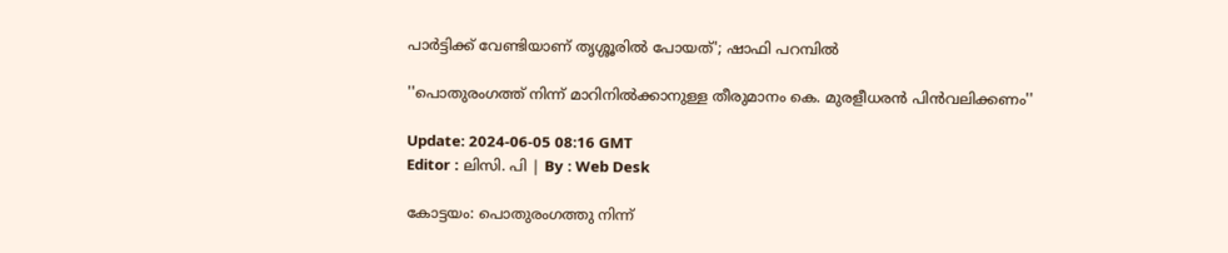പാർട്ടിക്ക് വേണ്ടിയാണ് തൃശ്ശൂരിൽ പോയത്'; ഷാഫി പറമ്പിൽ

''പൊതുരംഗത്ത് നിന്ന് മാറിനിൽക്കാനുള്ള തീരുമാനം കെ. മുരളീധരന്‍ പിൻവലിക്കണം''

Update: 2024-06-05 08:16 GMT
Editor : ലിസി. പി | By : Web Desk

കോട്ടയം: പൊതുരംഗത്തു നിന്ന്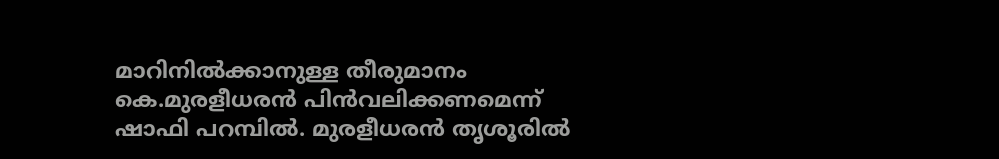മാറിനിൽക്കാനുള്ള തീരുമാനം കെ.മുരളീധരൻ പിൻവലിക്കണമെന്ന് ഷാഫി പറമ്പിൽ. മുരളീധരൻ തൃശൂരിൽ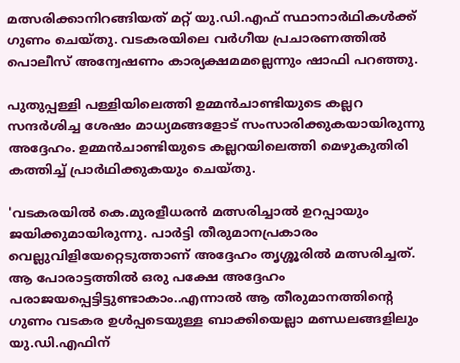മത്സരിക്കാനിറങ്ങിയത് മറ്റ് യു.ഡി.എഫ് സ്ഥാനാർഥികൾക്ക് ഗുണം ചെയ്തു. വടകരയിലെ വർഗീയ പ്രചാരണത്തിൽ പൊലീസ് അന്വേഷണം കാര്യക്ഷമമല്ലെന്നും ഷാഫി പറഞ്ഞു.

പുതുപ്പള്ളി പള്ളിയിലെത്തി ഉമ്മൻചാണ്ടിയുടെ കല്ലറ സന്ദർശിച്ച ശേഷം മാധ്യമങ്ങളോട് സംസാരിക്കുകയായിരുന്നു അദ്ദേഹം. ഉമ്മൻചാണ്ടിയുടെ കല്ലറയിലെത്തി മെഴുകുതിരി കത്തിച്ച് പ്രാർഥിക്കുകയും ചെയ്തു.

'വടകരയിൽ കെ.മുരളീധരൻ മത്സരിച്ചാൽ ഉറപ്പായും ജയിക്കുമായിരുന്നു. പാർട്ടി തീരുമാനപ്രകാരം വെല്ലുവിളിയേറ്റെടുത്താണ് അദ്ദേഹം തൃശ്ശൂരിൽ മത്സരിച്ചത്.  ആ പോരാട്ടത്തിൽ ഒരു പക്ഷേ അദ്ദേഹം പരാജയപ്പെട്ടിട്ടുണ്ടാകാം..എന്നാൽ ആ തീരുമാനത്തിന്റെ ഗുണം വടകര ഉൾപ്പടെയുള്ള ബാക്കിയെല്ലാ മണ്ഡലങ്ങളിലും യു.ഡി.എഫിന്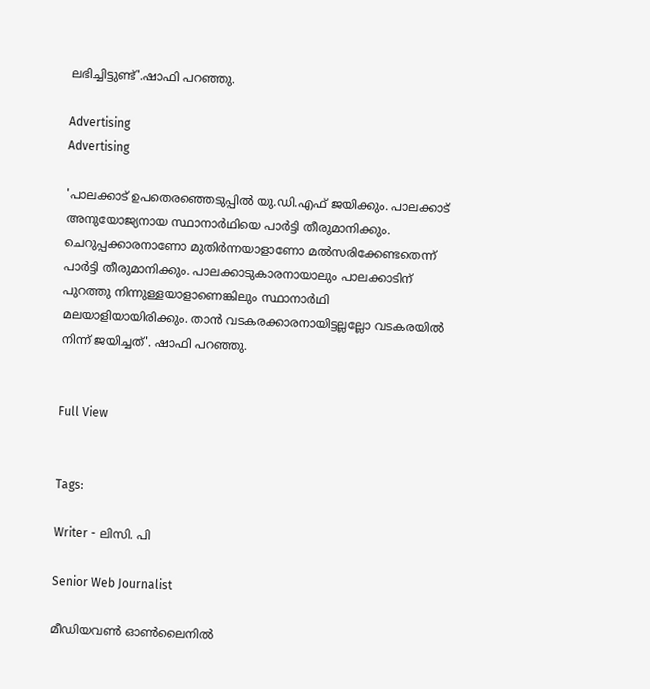ലഭിച്ചിട്ടുണ്ട്'.ഷാഫി പറഞ്ഞു.

Advertising
Advertising

'പാലക്കാട് ഉപതെരഞ്ഞെടുപ്പിൽ യു.ഡി.എഫ് ജയിക്കും. പാലക്കാട് അനുയോജ്യനായ സ്ഥാനാർഥിയെ പാർട്ടി തീരുമാനിക്കും. ചെറുപ്പക്കാരനാണോ മുതിർന്നയാളാണോ മൽസരിക്കേണ്ടതെന്ന് പാർട്ടി തീരുമാനിക്കും. പാലക്കാടുകാരനായാലും പാലക്കാടിന് പുറത്തു നിന്നുള്ളയാളാണെങ്കിലും സ്ഥാനാർഥി മലയാളിയായിരിക്കും. താൻ വടകരക്കാരനായിട്ടല്ലല്ലോ വടകരയിൽ നിന്ന് ജയിച്ചത്'. ഷാഫി പറഞ്ഞു.


Full View


Tags:

Writer - ലിസി. പി

Senior Web Journalist

മീഡിയവൺ ഓൺലൈനിൽ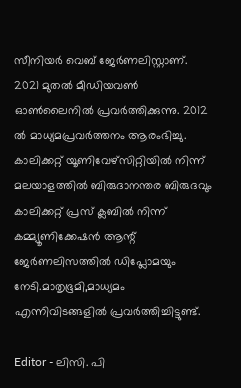സീനിയർ വെബ് ജേർണലിസ്റ്റാണ്. 2021 മുതൽ മീഡിയവൺ ഓൺലൈനിൽ പ്രവർത്തിക്കുന്നു. 2012 ല്‍ മാധ്യമപ്രവര്‍ത്തനം ആരംഭിച്ചു. കാലിക്കറ്റ് യൂണിവേഴ്‌സിറ്റിയിൽ നിന്ന് മലയാളത്തിൽ ബിരുദാനന്തര ബിരുദവും കാലിക്കറ്റ് പ്രസ് ക്ലബിൽ നിന്ന് കമ്മ്യൂണിക്കേഷൻ ആന്റ് ജേർണലിസത്തിൽ ഡിപ്ലോമയും നേടി.മാതൃഭൂമി,മാധ്യമം എന്നിവിടങ്ങളിൽ പ്രവർത്തിച്ചിട്ടുണ്ട്.

Editor - ലിസി. പി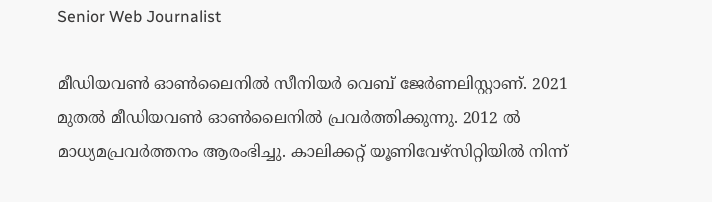Senior Web Journalist

മീഡിയവൺ ഓൺലൈനിൽ സീനിയർ വെബ് ജേർണലിസ്റ്റാണ്. 2021 മുതൽ മീഡിയവൺ ഓൺലൈനിൽ പ്രവർത്തിക്കുന്നു. 2012 ല്‍ മാധ്യമപ്രവര്‍ത്തനം ആരംഭിച്ചു. കാലിക്കറ്റ് യൂണിവേഴ്‌സിറ്റിയിൽ നിന്ന്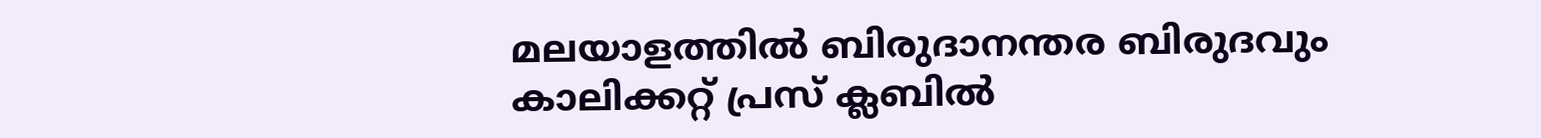മലയാളത്തിൽ ബിരുദാനന്തര ബിരുദവും കാലിക്കറ്റ് പ്രസ് ക്ലബിൽ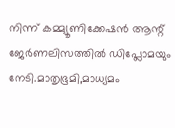നിന്ന് കമ്മ്യൂണിക്കേഷൻ ആന്റ് ജേർണലിസത്തിൽ ഡിപ്ലോമയും നേടി.മാതൃഭൂമി,മാധ്യമം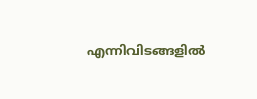എന്നിവിടങ്ങളിൽ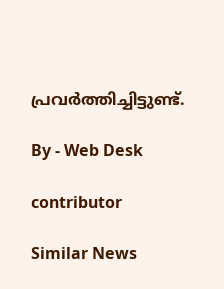പ്രവർത്തിച്ചിട്ടുണ്ട്.

By - Web Desk

contributor

Similar News